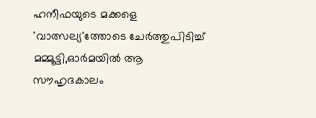ഹനീഫയുടെ മക്കളെ 'വാത്സല്യ'ത്തോടെ ചേർത്തുപിടിച്ച് മമ്മൂട്ടി,ഓർമയിൽ ആ സൗഹൃദകാലം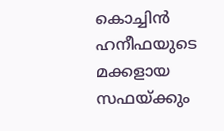കൊച്ചിൻ ഹനീഫയുടെ മക്കളായ സഫയ്ക്കും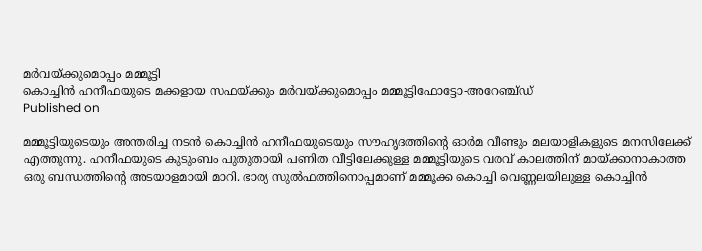മർവയ്ക്കുമൊപ്പം മമ്മൂട്ടി
കൊച്ചിൻ ഹനീഫയുടെ മക്കളായ സഫയ്ക്കും മർവയ്ക്കുമൊപ്പം മമ്മൂട്ടിഫോട്ടോ-അറേഞ്ച്ഡ്
Published on

മമ്മൂട്ടിയുടെയും അന്തരിച്ച നടന്‍ കൊച്ചിന്‍ ഹനീഫയുടെയും സൗഹൃദത്തിന്റെ ഓർമ വീണ്ടും മലയാളികളുടെ മനസിലേക്ക് എത്തുന്നു. ഹനീഫയുടെ കുടുംബം പുതുതായി പണിത വീട്ടിലേക്കുള്ള മമ്മൂട്ടിയുടെ വരവ് കാലത്തിന് മായ്ക്കാനാകാത്ത ഒരു ബന്ധത്തിന്റെ അടയാളമായി മാറി. ഭാര്യ സുല്‍ഫത്തിനൊപ്പമാണ് മമ്മൂക്ക കൊച്ചി വെണ്ണലയിലുള്ള കൊച്ചിൻ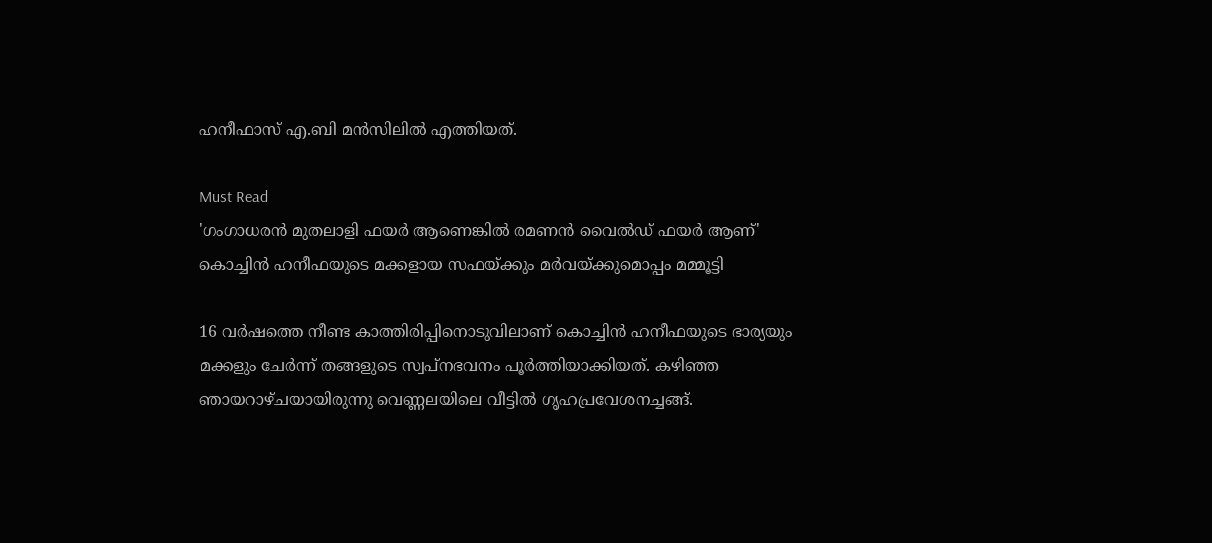ഹനീഫാസ് എ.ബി മൻസിലിൽ എത്തിയത്.

Must Read
'ഗംഗാധരന്‍ മുതലാളി ഫയര്‍ ആണെങ്കില്‍ രമണന്‍ വൈല്‍ഡ് ഫയര്‍ ആണ്'
കൊച്ചിൻ ഹനീഫയുടെ മക്കളായ സഫയ്ക്കും മർവയ്ക്കുമൊപ്പം മമ്മൂട്ടി

16 വര്‍ഷത്തെ നീണ്ട കാത്തിരിപ്പിനൊടുവിലാണ് കൊച്ചിന്‍ ഹനീഫയുടെ ഭാര്യയും മക്കളും ചേര്‍ന്ന് തങ്ങളുടെ സ്വപ്നഭവനം പൂര്‍ത്തിയാക്കിയത്. കഴിഞ്ഞ ഞായറാഴ്ചയായിരുന്നു വെണ്ണലയിലെ വീട്ടില്‍ ഗൃഹപ്രവേശനച്ചങ്ങ്.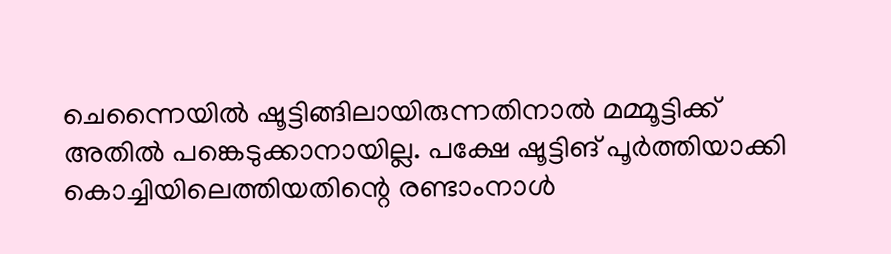ചെന്നൈയിൽ ഷൂട്ടിങ്ങിലായിരുന്നതിനാൽ മമ്മൂട്ടിക്ക് അതിൽ പങ്കെടുക്കാനായില്ല. പക്ഷേ ഷൂട്ടിങ് പൂർത്തിയാക്കി കൊച്ചിയിലെത്തിയതിന്റെ രണ്ടാംനാൾ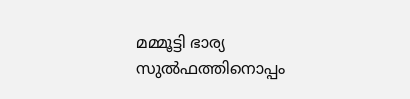മമ്മൂട്ടി ഭാര്യ സുൽഫത്തിനൊപ്പം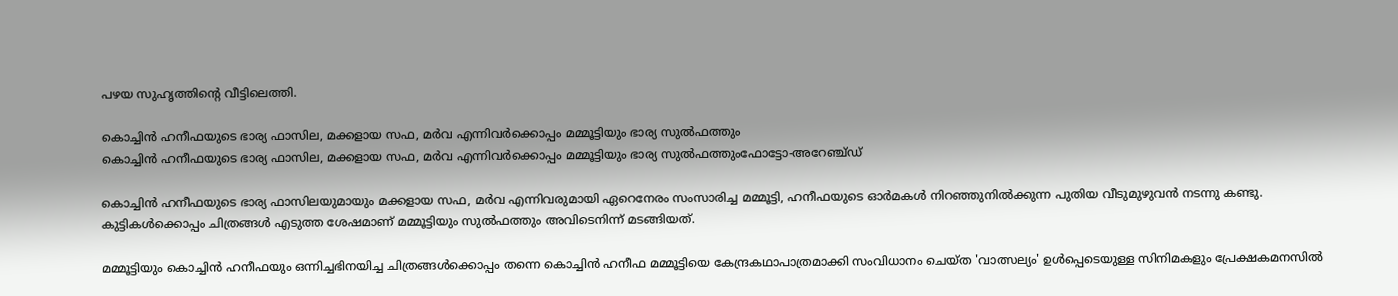പഴയ സുഹൃത്തിന്റെ വീട്ടിലെത്തി.

കൊച്ചിൻ ഹനീഫയുടെ ഭാര്യ ഫാസില, മക്കളായ സഫ, മർവ എന്നിവർക്കൊപ്പം മമ്മൂട്ടിയും ഭാര്യ സുൽഫത്തും
കൊച്ചിൻ ഹനീഫയുടെ ഭാര്യ ഫാസില, മക്കളായ സഫ, മർവ എന്നിവർക്കൊപ്പം മമ്മൂട്ടിയും ഭാര്യ സുൽഫത്തുംഫോട്ടോ-അറേഞ്ച്ഡ്

കൊച്ചിന്‍ ഹനീഫയുടെ ഭാര്യ ഫാസിലയുമായും മക്കളായ സഫ, മർവ എന്നിവരുമായി ഏറെനേരം സംസാരിച്ച മമ്മൂട്ടി, ഹനീഫയുടെ ഓര്‍മകള്‍ നിറഞ്ഞുനില്‍ക്കുന്ന പുതിയ വീടുമുഴുവന്‍ നടന്നു കണ്ടു. കുട്ടികള്‍ക്കൊപ്പം ചിത്രങ്ങള്‍ എടുത്ത ശേഷമാണ് മമ്മൂട്ടിയും സുല്‍ഫത്തും അവിടെനിന്ന് മടങ്ങിയത്.

മമ്മൂട്ടിയും കൊച്ചിന്‍ ഹനീഫയും ഒന്നിച്ചഭിനയിച്ച ചിത്രങ്ങള്‍ക്കൊപ്പം തന്നെ കൊച്ചിന്‍ ഹനീഫ മമ്മൂട്ടിയെ കേന്ദ്രകഥാപാത്രമാക്കി സംവിധാനം ചെയ്ത 'വാത്സല്യം' ഉള്‍പ്പെടെയുള്ള സിനിമകളും പ്രേക്ഷകമനസില്‍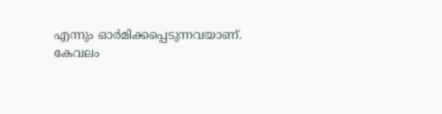എന്നും ഓര്‍മിക്കപ്പെടുന്നവയാണ്. കേവലം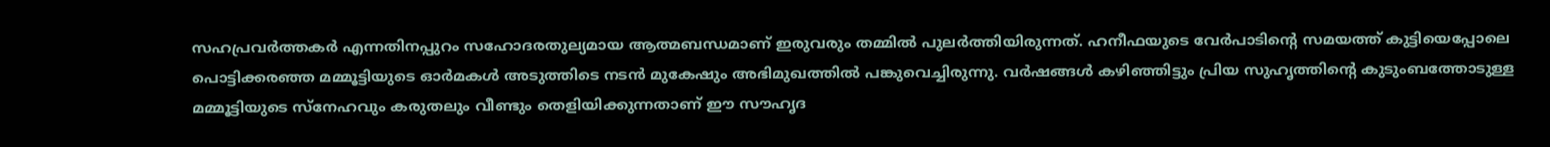സഹപ്രവര്‍ത്തകര്‍ എന്നതിനപ്പുറം സഹോദരതുല്യമായ ആത്മബന്ധമാണ് ഇരുവരും തമ്മില്‍ പുലര്‍ത്തിയിരുന്നത്. ഹനീഫയുടെ വേര്‍പാടിന്റെ സമയത്ത് കുട്ടിയെപ്പോലെ പൊട്ടിക്കരഞ്ഞ മമ്മൂട്ടിയുടെ ഓര്‍മകള്‍ അടുത്തിടെ നടന്‍ മുകേഷും അഭിമുഖത്തില്‍ പങ്കുവെച്ചിരുന്നു. വര്‍ഷങ്ങള്‍ കഴിഞ്ഞിട്ടും പ്രിയ സുഹൃത്തിന്റെ കുടുംബത്തോടുള്ള മമ്മൂട്ടിയുടെ സ്‌നേഹവും കരുതലും വീണ്ടും തെളിയിക്കുന്നതാണ് ഈ സൗഹൃദ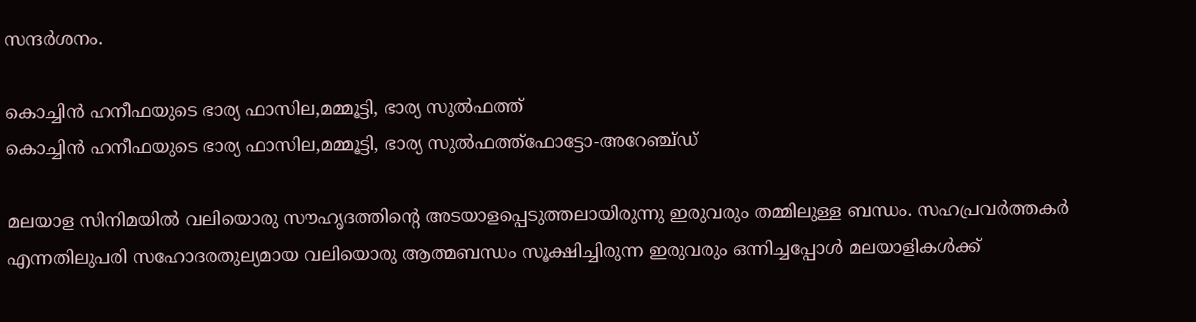സന്ദര്‍ശനം.

കൊച്ചിൻ ഹനീഫയുടെ ഭാര്യ ഫാസില,മമ്മൂട്ടി, ഭാര്യ സുൽഫത്ത്
കൊച്ചിൻ ഹനീഫയുടെ ഭാര്യ ഫാസില,മമ്മൂട്ടി, ഭാര്യ സുൽഫത്ത്ഫോട്ടോ-അറേഞ്ച്ഡ്

മലയാള സിനിമയില്‍ വലിയൊരു സൗഹൃദത്തിന്റെ അടയാളപ്പെടുത്തലായിരുന്നു ഇരുവരും തമ്മിലുള്ള ബന്ധം. സഹപ്രവര്‍ത്തകര്‍ എന്നതിലുപരി സഹോദരതുല്യമായ വലിയൊരു ആത്മബന്ധം സൂക്ഷിച്ചിരുന്ന ഇരുവരും ഒന്നിച്ചപ്പോള്‍ മലയാളികള്‍ക്ക്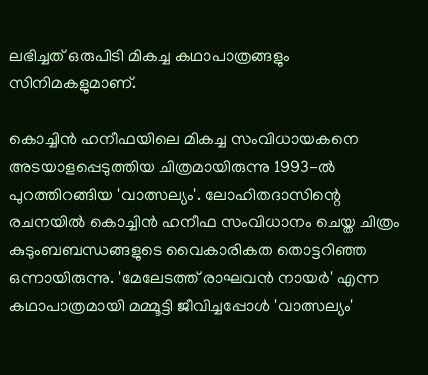ലഭിച്ചത് ഒരുപിടി മികച്ച കഥാപാത്രങ്ങളും സിനിമകളുമാണ്.

കൊച്ചിന്‍ ഹനീഫയിലെ മികച്ച സംവിധായകനെ അടയാളപ്പെടുത്തിയ ചിത്രമായിരുന്നു 1993-ല്‍ പുറത്തിറങ്ങിയ 'വാത്സല്യം'. ലോഹിതദാസിന്റെ രചനയില്‍ കൊച്ചിന്‍ ഹനീഫ സംവിധാനം ചെയ്ത ചിത്രം കുടുംബബന്ധങ്ങളുടെ വൈകാരികത തൊട്ടറിഞ്ഞ ഒന്നായിരുന്നു. 'മേലേടത്ത് രാഘവന്‍ നായര്‍' എന്ന കഥാപാത്രമായി മമ്മൂട്ടി ജീവിച്ചപ്പോള്‍ 'വാത്സല്യം'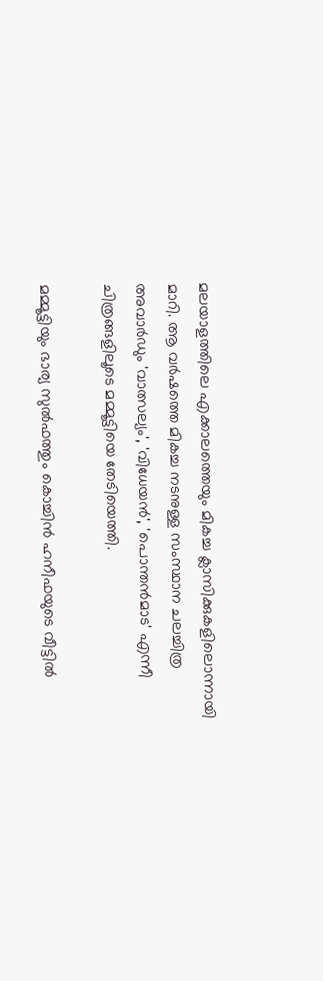മലയാളത്തിലെ എക്കാലത്തെയും മികച്ച ക്ലാസിക്കുകളിലൊന്നായി മാറി. ആ വര്‍ഷത്തെ മികച്ച നടനുള്ള സംസ്ഥാന ചലച്ചിത്ര അവാര്‍ഡും 'വാത്സല്യം', 'വിധേയന്‍', 'പൊന്തന്‍മാട' എന്നീ ചിത്രങ്ങളിലൂടെ മമ്മൂട്ടിയെ തേടിയെത്തി.

മമ്മൂട്ടിയും ഭാര്യ സുൽഫത്തും കൊച്ചിൻ ഹനീഫയുടെ വീട്ടിൽ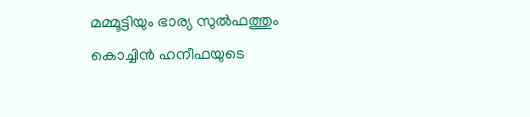മമ്മൂട്ടിയും ഭാര്യ സുൽഫത്തും കൊച്ചിൻ ഹനീഫയുടെ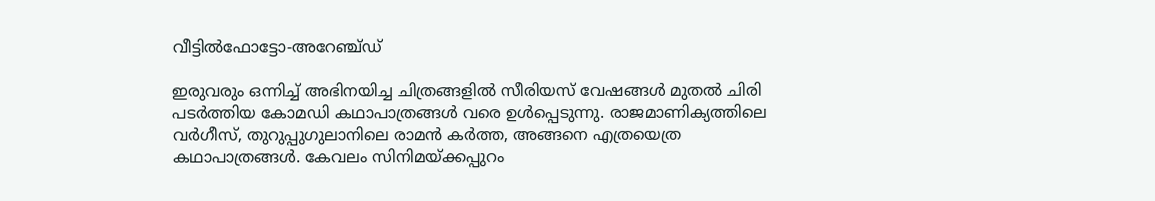വീട്ടിൽഫോട്ടോ-അറേഞ്ച്ഡ്

ഇരുവരും ഒന്നിച്ച് അഭിനയിച്ച ചിത്രങ്ങളില്‍ സീരിയസ് വേഷങ്ങള്‍ മുതല്‍ ചിരി പടര്‍ത്തിയ കോമഡി കഥാപാത്രങ്ങള്‍ വരെ ഉള്‍പ്പെടുന്നു. രാജമാണിക്യത്തിലെ വര്‍ഗീസ്, തുറുപ്പുഗുലാനിലെ രാമന്‍ കര്‍ത്ത, അങ്ങനെ എത്രയെത്ര കഥാപാത്രങ്ങള്‍. കേവലം സിനിമയ്ക്കപ്പുറം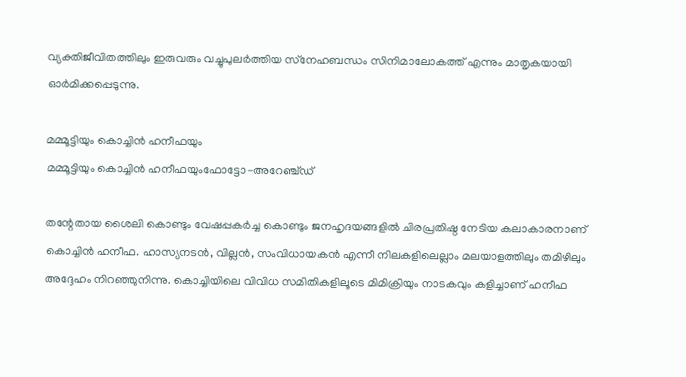വ്യക്തിജീവിതത്തിലും ഇരുവരും വച്ചുപുലര്‍ത്തിയ സ്‌നേഹബന്ധം സിനിമാലോകത്ത് എന്നും മാതൃകയായി ഓര്‍മിക്കപ്പെടുന്നു.

മമ്മൂട്ടിയും കൊച്ചിൻ ഹനീഫയും
മമ്മൂട്ടിയും കൊച്ചിൻ ഹനീഫയുംഫോട്ടോ-അറേഞ്ച്ഡ്

തന്റേതായ ശൈലി കൊണ്ടും വേഷപ്പകര്‍ച്ച കൊണ്ടും ജനഹൃദയങ്ങളില്‍ ചിരപ്രതിഷ്ഠ നേടിയ കലാകാരനാണ് കൊച്ചിന്‍ ഹനീഫ. ഹാസ്യനടന്‍, വില്ലന്‍, സംവിധായകന്‍ എന്നീ നിലകളിലെല്ലാം മലയാളത്തിലും തമിഴിലും അദ്ദേഹം നിറഞ്ഞുനിന്നു. കൊച്ചിയിലെ വിവിധ സമിതികളിലൂടെ മിമിക്രിയും നാടകവും കളിച്ചാണ് ഹനീഫ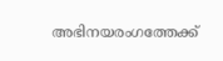അഭിനയരംഗത്തേക്ക്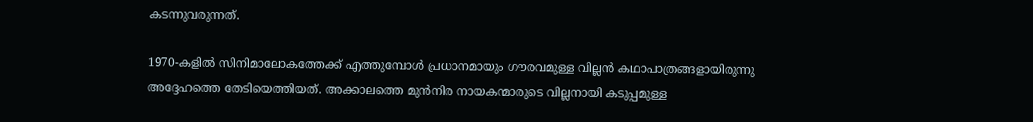കടന്നുവരുന്നത്.

1970-കളില്‍ സിനിമാലോകത്തേക്ക് എത്തുമ്പോള്‍ പ്രധാനമായും ഗൗരവമുള്ള വില്ലന്‍ കഥാപാത്രങ്ങളായിരുന്നു അദ്ദേഹത്തെ തേടിയെത്തിയത്. അക്കാലത്തെ മുന്‍നിര നായകന്മാരുടെ വില്ലനായി കടുപ്പമുള്ള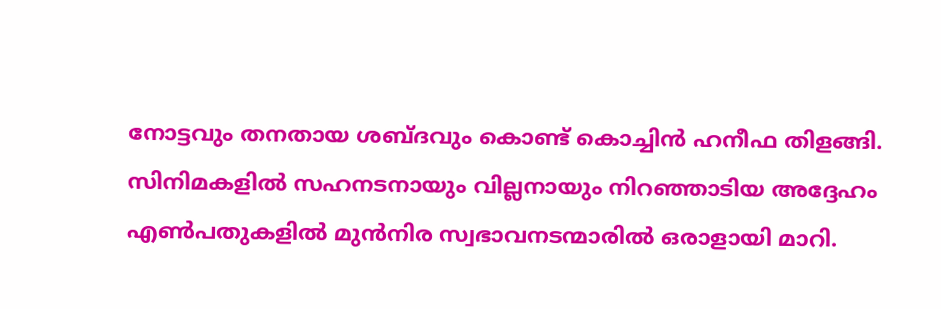നോട്ടവും തനതായ ശബ്ദവും കൊണ്ട് കൊച്ചിന്‍ ഹനീഫ തിളങ്ങി. സിനിമകളില്‍ സഹനടനായും വില്ലനായും നിറഞ്ഞാടിയ അദ്ദേഹം എണ്‍പതുകളില്‍ മുന്‍നിര സ്വഭാവനടന്മാരില്‍ ഒരാളായി മാറി.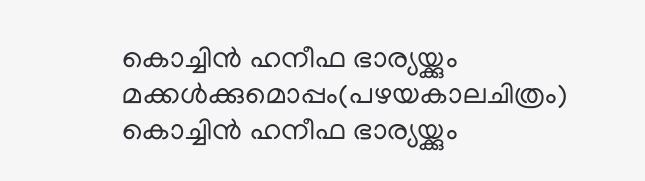കൊച്ചിൻ ഹനീഫ ഭാര്യയ്ക്കും മക്കൾക്കുമൊപ്പം(പഴയകാലചിത്രം)
കൊച്ചിൻ ഹനീഫ ഭാര്യയ്ക്കും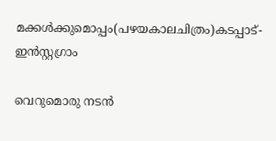മക്കൾക്കുമൊപ്പം(പഴയകാലചിത്രം)കടപ്പാട്-ഇൻസ്റ്റഗ്രാം

വെറുമൊരു നടന്‍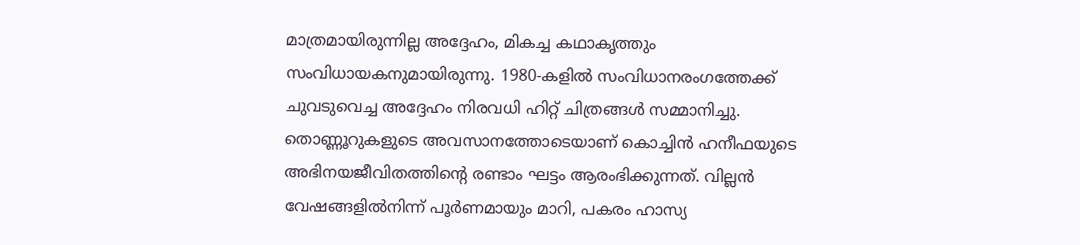മാത്രമായിരുന്നില്ല അദ്ദേഹം, മികച്ച കഥാകൃത്തും സംവിധായകനുമായിരുന്നു. 1980-കളില്‍ സംവിധാനരംഗത്തേക്ക് ചുവടുവെച്ച അദ്ദേഹം നിരവധി ഹിറ്റ് ചിത്രങ്ങള്‍ സമ്മാനിച്ചു. തൊണ്ണൂറുകളുടെ അവസാനത്തോടെയാണ് കൊച്ചിന്‍ ഹനീഫയുടെ അഭിനയജീവിതത്തിന്റെ രണ്ടാം ഘട്ടം ആരംഭിക്കുന്നത്. വില്ലന്‍ വേഷങ്ങളില്‍നിന്ന് പൂര്‍ണമായും മാറി, പകരം ഹാസ്യ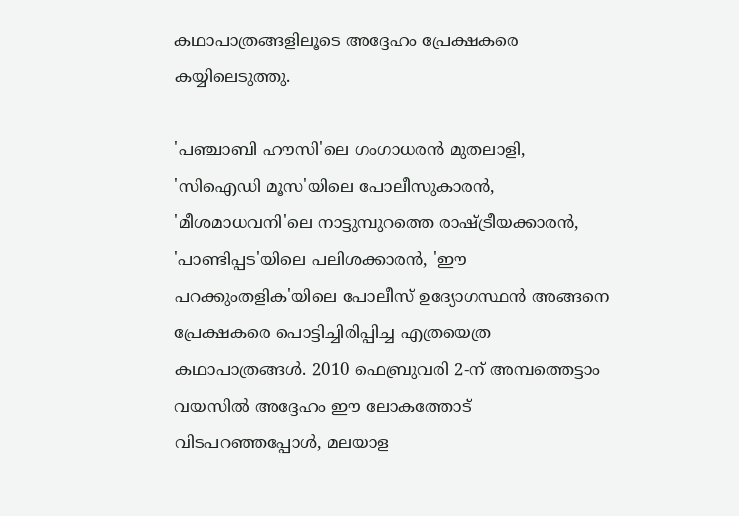കഥാപാത്രങ്ങളിലൂടെ അദ്ദേഹം പ്രേക്ഷകരെ കയ്യിലെടുത്തു.

'പഞ്ചാബി ഹൗസി'ലെ ഗംഗാധരന്‍ മുതലാളി, 'സിഐഡി മൂസ'യിലെ പോലീസുകാരന്‍, 'മീശമാധവനി'ലെ നാട്ടുമ്പുറത്തെ രാഷ്ട്രീയക്കാരന്‍, 'പാണ്ടിപ്പട'യിലെ പലിശക്കാരന്‍, 'ഈ പറക്കുംതളിക'യിലെ പോലീസ് ഉദ്യോഗസ്ഥന്‍ അങ്ങനെ പ്രേക്ഷകരെ പൊട്ടിച്ചിരിപ്പിച്ച എത്രയെത്ര കഥാപാത്രങ്ങള്‍. 2010 ഫെബ്രുവരി 2-ന് അമ്പത്തെട്ടാം വയസില്‍ അദ്ദേഹം ഈ ലോകത്തോട് വിടപറഞ്ഞപ്പോള്‍, മലയാള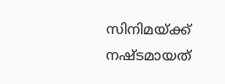സിനിമയ്ക്ക് നഷ്ടമായത്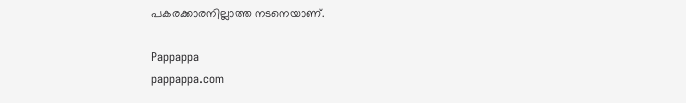പകരക്കാരനില്ലാത്ത നടനെയാണ്.

Pappappa
pappappa.com